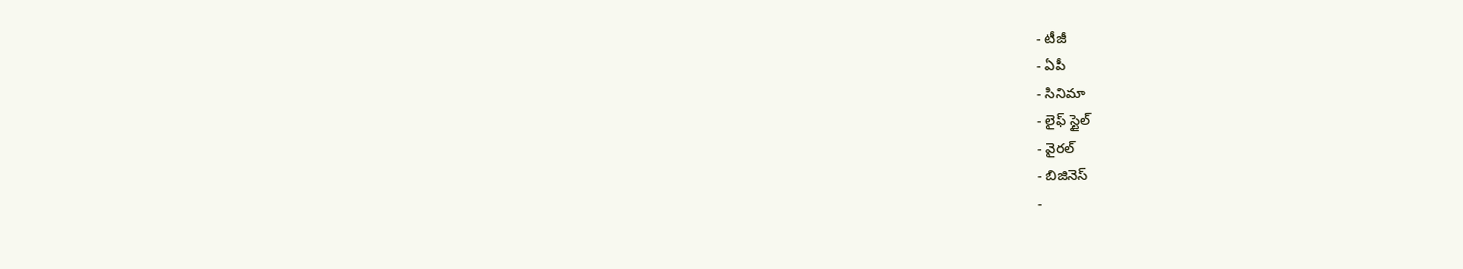- టీజీ
- ఏపీ
- సినిమా
- లైఫ్ స్టైల్
- వైరల్
- బిజినెస్
-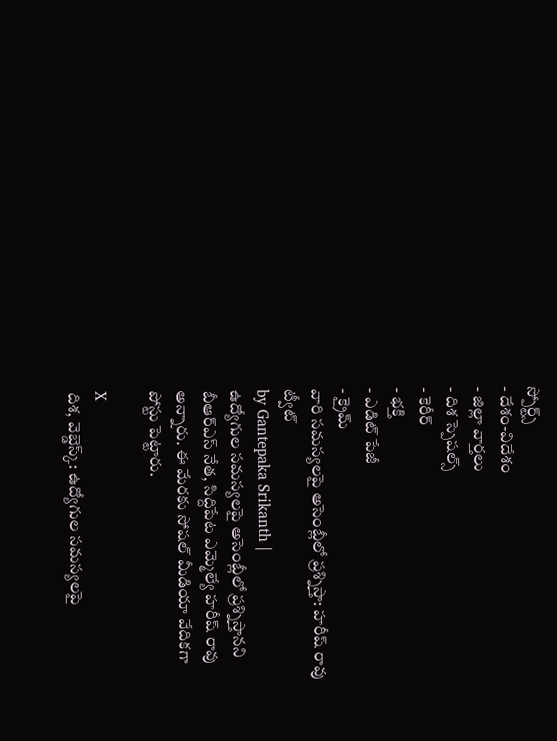స్పోర్ట్స్
- దేశం-విదేశం
- జిల్లా వార్తలు
- దిశ స్పెషల్స్
- కెరీర్
- భక్తి
- ఎడిట్ పేజీ
- క్రైమ్
వారి సమస్యలపై అసెంబ్లీలో ప్రశ్నిస్తా: హరీష్ రావు ట్వీట్
by Gantepaka Srikanth |
ఉద్యోగుల సమస్యలపై అసెంబ్లీలో ప్రశ్నిస్తానని బీఆర్ఎస్ నేత, సిద్దిపేట ఎమ్మెల్యే హరీష్ రావు అన్నారు. ఈ మేరకు సోషల్ మీడియా వేదికగా పోస్టు పెట్టారు.

X
దిశ, వెబ్డెస్క్: ఉద్యోగుల సమస్యలపై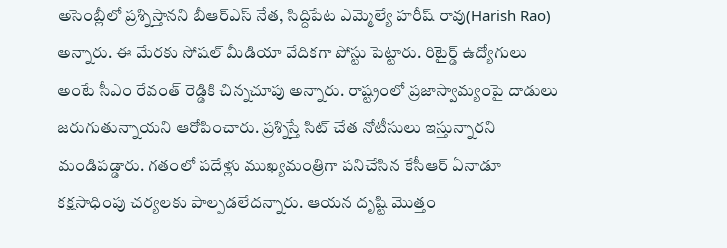అసెంబ్లీలో ప్రశ్నిస్తానని బీఆర్ఎస్ నేత, సిద్దిపేట ఎమ్మెల్యే హరీష్ రావు(Harish Rao) అన్నారు. ఈ మేరకు సోషల్ మీడియా వేదికగా పోస్టు పెట్టారు. రిటైర్డ్ ఉద్యోగులు అంటే సీఎం రేవంత్ రెడ్డికి చిన్నచూపు అన్నారు. రాష్ట్రంలో ప్రజాస్వామ్యంపై దాడులు జరుగుతున్నాయని ఆరోపించారు. ప్రశ్నిస్తే సిట్ చేత నోటీసులు ఇస్తున్నారని మండిపడ్డారు. గతంలో పదేళ్లు ముఖ్యమంత్రిగా పనిచేసిన కేసీఆర్ ఏనాడూ కక్షసాధింపు చర్యలకు పాల్పడలేదన్నారు. ఆయన దృష్టి మొత్తం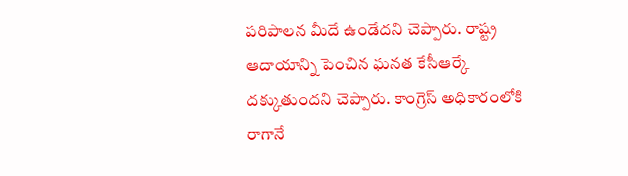పరిపాలన మీదే ఉండేదని చెప్పారు. రాష్ట్ర ఆదాయాన్ని పెంచిన ఘనత కేసీఆర్కే దక్కుతుందని చెప్పారు. కాంగ్రెస్ అధికారంలోకి రాగానే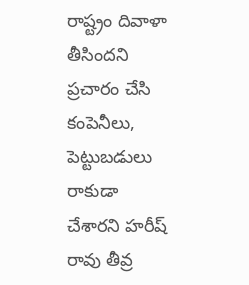రాష్ట్రం దివాళా తీసిందని ప్రచారం చేసి కంపెనీలు, పెట్టుబడులు రాకుడా చేశారని హరీష్ రావు తీవ్ర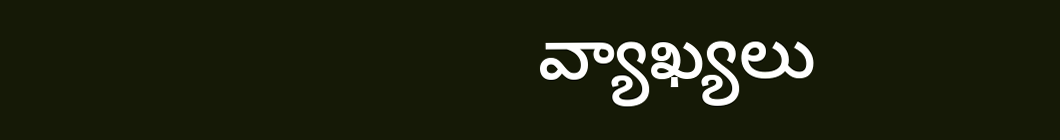వ్యాఖ్యలు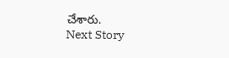చేశారు.
Next Story